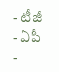- టీజీ
- ఏపీ
-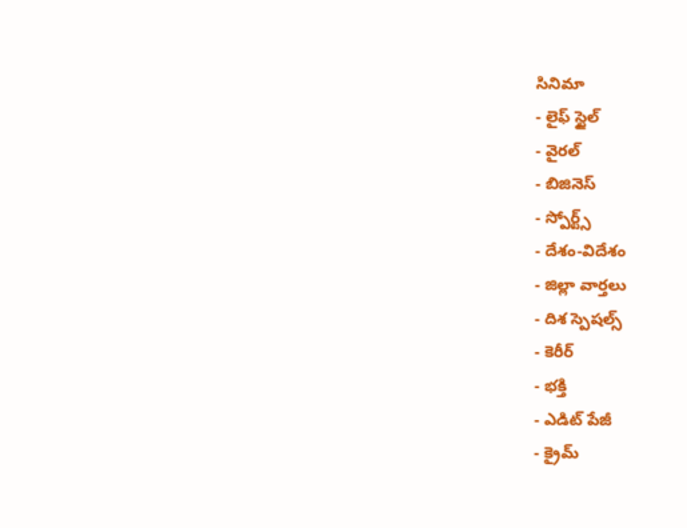సినిమా
- లైఫ్ స్టైల్
- వైరల్
- బిజినెస్
- స్పోర్ట్స్
- దేశం-విదేశం
- జిల్లా వార్తలు
- దిశ స్పెషల్స్
- కెరీర్
- భక్తి
- ఎడిట్ పేజీ
- క్రైమ్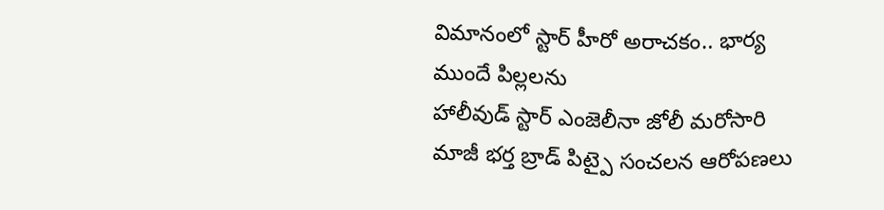విమానంలో స్టార్ హీరో అరాచకం.. భార్య ముందే పిల్లలను
హాలీవుడ్ స్టార్ ఎంజెలీనా జోలీ మరోసారి మాజీ భర్త బ్రాడ్ పిట్పై సంచలన ఆరోపణలు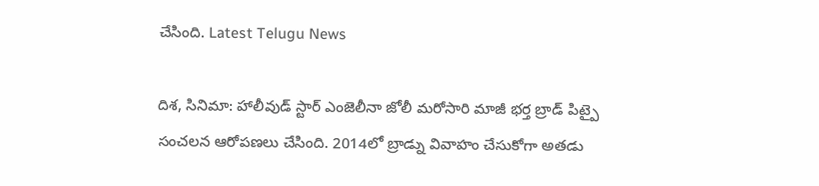చేసింది. Latest Telugu News

దిశ, సినిమా: హాలీవుడ్ స్టార్ ఎంజెలీనా జోలీ మరోసారి మాజీ భర్త బ్రాడ్ పిట్పై సంచలన ఆరోపణలు చేసింది. 2014లో బ్రాడ్ను వివాహం చేసుకోగా అతడు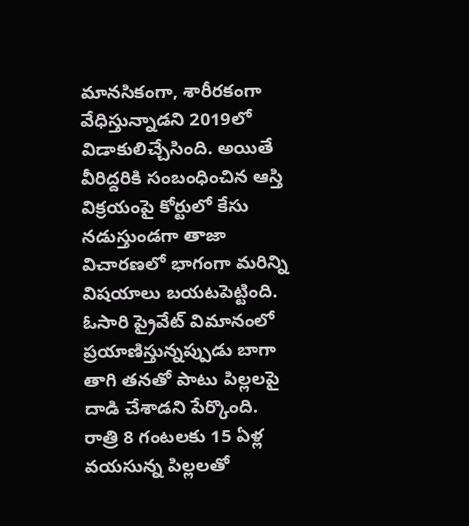మానసికంగా, శారీరకంగా వేధిస్తున్నాడని 2019లో విడాకులిచ్చేసింది. అయితే వీరిద్దరికి సంబంధించిన ఆస్తి విక్రయంపై కోర్టులో కేసు నడుస్తుండగా తాజా విచారణలో భాగంగా మరిన్ని విషయాలు బయటపెట్టింది. ఓసారి ప్రైవేట్ విమానంలో ప్రయాణిస్తున్నప్పుడు బాగా తాగి తనతో పాటు పిల్లలపై దాడి చేశాడని పేర్కొంది.
రాత్రి 8 గంటలకు 15 ఏళ్ల వయసున్న పిల్లలతో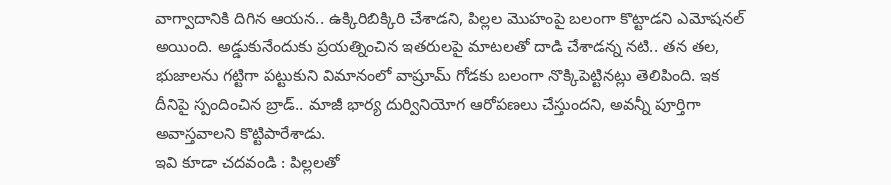వాగ్వాదానికి దిగిన ఆయన.. ఉక్కిరిబిక్కిరి చేశాడని, పిల్లల మొహంపై బలంగా కొట్టాడని ఎమోషనల్ అయింది. అడ్డుకునేందుకు ప్రయత్నించిన ఇతరులపై మాటలతో దాడి చేశాడన్న నటి.. తన తల, భుజాలను గట్టిగా పట్టుకుని విమానంలో వాష్రూమ్ గోడకు బలంగా నొక్కిపెట్టినట్లు తెలిపింది. ఇక దీనిపై స్పందించిన బ్రాడ్.. మాజీ భార్య దుర్వినియోగ ఆరోపణలు చేస్తుందని, అవన్నీ పూర్తిగా అవాస్తవాలని కొట్టిపారేశాడు.
ఇవి కూడా చదవండి : పిల్లలతో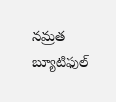నమ్రత బ్యూటిఫుల్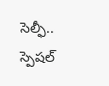సెల్ఫీ.. స్పెషల్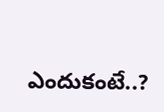ఎందుకంటే..?